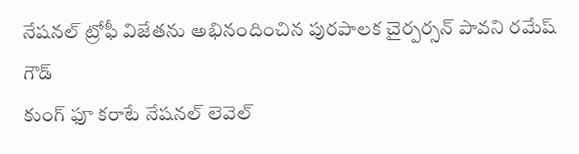నేషనల్ ట్రోఫీ విజేతను అభినందించిన పురపాలక చైర్పర్సన్ పావని రమేష్ గౌడ్
కుంగ్ ఫూ కరాటే నేషనల్ లెవెల్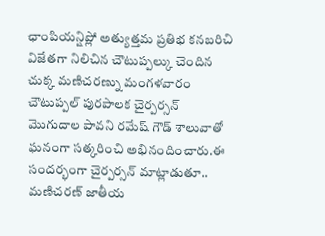ఛాంపియన్షిప్లో అత్యుత్తమ ప్రతిభ కనబరిచి విజేతగా నిలిచిన చౌటుప్పల్కు చెందిన చుక్క మణిచరణ్ను మంగళవారం చౌటుప్పల్ పురపాలక చైర్పర్సన్ మొగుదాల పావని రమేష్ గౌడ్ శాలువాతో ఘనంగా సత్కరించి అభినందించారు.ఈ సందర్భంగా చైర్పర్సన్ మాట్లాడుతూ.. మణిచరణ్ జాతీయ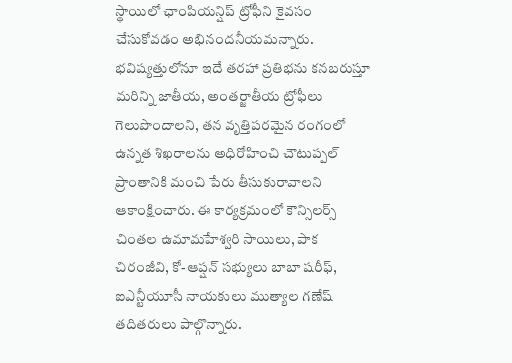స్థాయిలో ఛాంపియన్షిప్ ట్రోఫీని కైవసం చేసుకోవడం అభినందనీయమన్నారు. భవిష్యత్తులోనూ ఇదే తరహా ప్రతిభను కనబరుస్తూ మరిన్ని జాతీయ, అంతర్జాతీయ ట్రోఫీలు గెలుపొందాలని, తన వృత్తిపరమైన రంగంలో ఉన్నత శిఖరాలను అధిరోహించి చౌటుప్పల్ ప్రాంతానికి మంచి పేరు తీసుకురావాలని ఆకాంక్షించారు. ఈ కార్యక్రమంలో కౌన్సిలర్స్ చింతల ఉమామహేశ్వరి సాయిలు, పాక చిరంజీవి, కో-ఆప్షన్ సభ్యులు బాబా షరీఫ్, ఐఎన్టీయూసీ నాయకులు ముత్యాల గణేష్ తదితరులు పాల్గొన్నారు.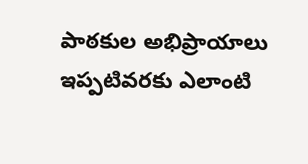పాఠకుల అభిప్రాయాలు
ఇప్పటివరకు ఎలాంటి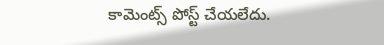కామెంట్స్ పోస్ట్ చేయలేదు.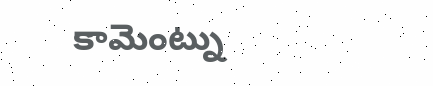కామెంట్ను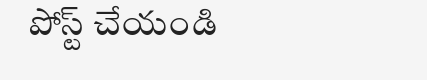పోస్ట్ చేయండి